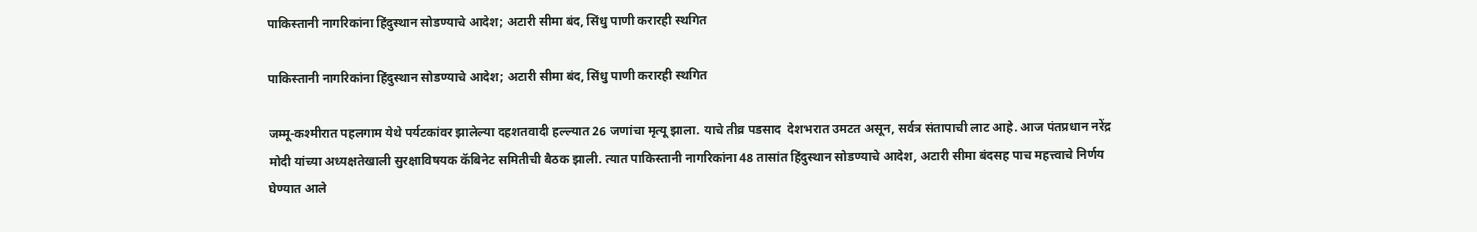पाकिस्तानी नागरिकांना हिंदुस्थान सोडण्याचे आदेश; अटारी सीमा बंद, सिंधु पाणी करारही स्थगित

पाकिस्तानी नागरिकांना हिंदुस्थान सोडण्याचे आदेश; अटारी सीमा बंद, सिंधु पाणी करारही स्थगित

जम्मू-कश्मीरात पहलगाम येथे पर्यटकांवर झालेल्या दहशतवादी हल्ल्यात 26 जणांचा मृत्यू झाला. याचे तीव्र पडसाद  देशभरात उमटत असून, सर्वत्र संतापाची लाट आहे. आज पंतप्रधान नरेंद्र मोदी यांच्या अध्यक्षतेखाली सुरक्षाविषयक कॅबिनेट समितीची बैठक झाली. त्यात पाकिस्तानी नागरिकांना 48 तासांत हिंदुस्थान सोडण्याचे आदेश, अटारी सीमा बंदसह पाच महत्त्वाचे निर्णय घेण्यात आले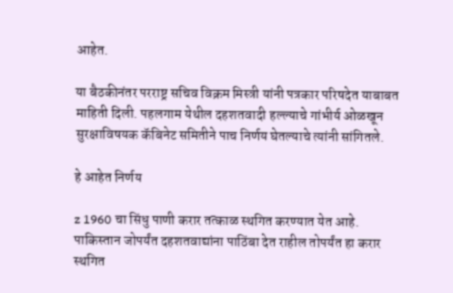आहेत.

या बैठकीनंतर परराष्ट्र सचिव विक्रम मिस्त्री यांनी पत्रकार परिषदेत याबाबत माहिती दिली. पहलगाम येथील दहशतवादी हल्ल्याचे गांभीर्य ओळखून सुरक्षाविषयक कॅबिनेट समितीने पाच निर्णय घेतल्याचे त्यांनी सांगितले.

हे आहेत निर्णय

z 1960 चा सिंधु पाणी करार तत्काळ स्थगित करण्यात येत आहे. पाकिस्तान जोपर्यंत दहशतवाद्यांना पाठिंबा देत राहील तोपर्यंत हा करार स्थगित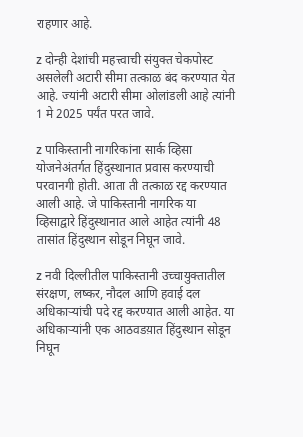राहणार आहे.

z दोन्ही देशांची महत्त्वाची संयुक्त चेकपोस्ट असलेली अटारी सीमा तत्काळ बंद करण्यात येत आहे. ज्यांनी अटारी सीमा ओलांडली आहे त्यांनी 1 मे 2025 पर्यंत परत जावे.

z पाकिस्तानी नागरिकांना सार्क व्हिसा योजनेअंतर्गत हिंदुस्थानात प्रवास करण्याची परवानगी होती. आता ती तत्काळ रद्द करण्यात आली आहे. जे पाकिस्तानी नागरिक या व्हिसाद्वारे हिंदुस्थानात आले आहेत त्यांनी 48 तासांत हिंदुस्थान सोडून निघून जावे.

z नवी दिल्लीतील पाकिस्तानी उच्चायुक्तातील संरक्षण, लष्कर, नौदल आणि हवाई दल अधिकाऱ्यांची पदे रद्द करण्यात आली आहेत. या अधिकाऱ्यांनी एक आठवडय़ात हिंदुस्थान सोडून निघून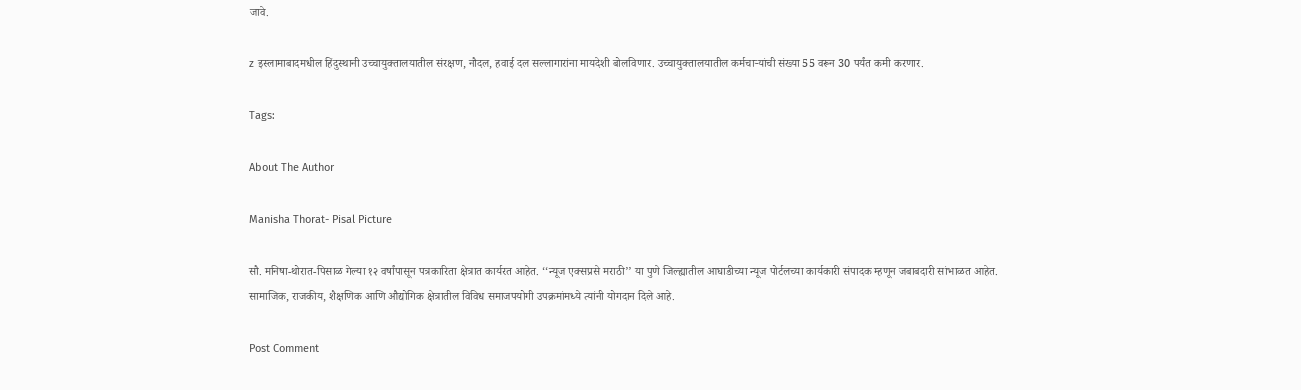जावे.

z इस्लामाबादमधील हिंदुस्थानी उच्चायुक्तालयातील संरक्षण, नौदल, हवाई दल सल्लागारांना मायदेशी बोलविणार. उच्चायुक्तालयातील कर्मचाऱ्यांची संख्या 55 वरून 30 पर्यंत कमी करणार.

Tags:

About The Author

Manisha Thorat- Pisal Picture

सौ. मनिषा-थोरात-पिसाळ गेल्या १२ वर्षांपासून पत्रकारिता क्षेत्रात कार्यरत आहेत. ‘‘न्यूज एक्सप्रसे मराठी’’ या पुणे जिल्ह्यातील आघाडीच्या न्यूज पोर्टलच्या कार्यकारी संपादक म्हणून जबाबदारी सांभाळत आहेत. सामाजिक, राजकीय, शैक्षणिक आणि औद्योगिक क्षेत्रातील विविध समाजपयोगी उपक्रमांमध्ये त्यांनी योगदान दिले आहे.

Post Comment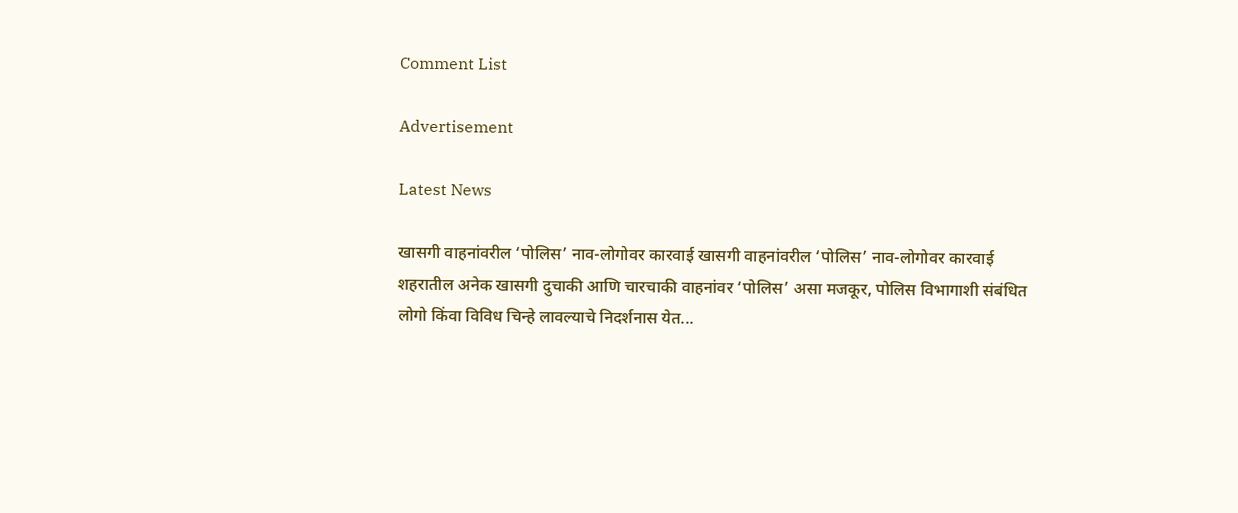Comment List

Advertisement

Latest News

खासगी वाहनांवरील ‘पोलिस’ नाव-लोगोवर कारवाई खासगी वाहनांवरील ‘पोलिस’ नाव-लोगोवर कारवाई
शहरातील अनेक खासगी दुचाकी आणि चारचाकी वाहनांवर ‘पोलिस’ असा मजकूर, पोलिस विभागाशी संबंधित लोगो किंवा विविध चिन्हे लावल्याचे निदर्शनास येत...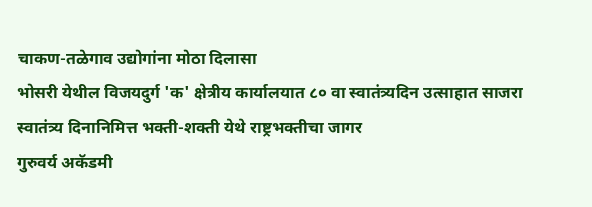चाकण-तळेगाव उद्योगांना मोठा दिलासा
भोसरी येथील विजयदुर्ग 'क' क्षेत्रीय कार्यालयात ८० वा स्वातंत्र्यदिन उत्साहात साजरा
स्वातंत्र्य दिनानिमित्त भक्ती-शक्ती येथे राष्ट्रभक्तीचा जागर
गुरुवर्य अकॅडमी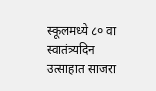स्कूलमध्ये ८० वा स्वातंत्र्यदिन उत्साहात साजरा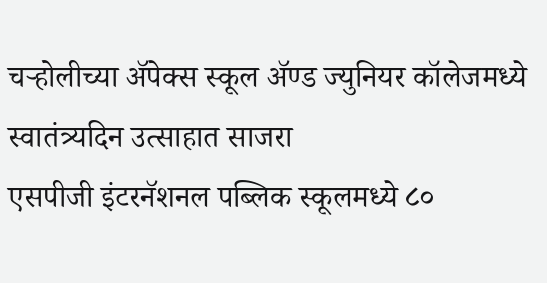चऱ्होलीच्या अ‍ॅपेक्स स्कूल अ‍ॅण्ड ज्युनियर कॉलेजमध्ये स्वातंत्र्यदिन उत्साहात साजरा
एसपीजी इंटरनॅशनल पब्लिक स्कूलमध्ये ८०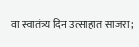वा स्वातंत्र्य दिन उत्साहात साजरा;